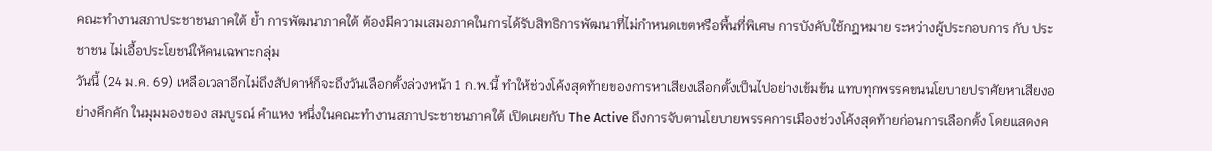คณะทำงานสภาประชาชนภาคใต้ ย้ำ การพัฒนาภาคใต้ ต้องมีความเสมอภาคในการได้รับสิทธิการพัฒนาที่ไม่กำหนดเขตหรือพื้นที่พิเศษ การบังคับใช้กฎหมาย ระหว่างผู้ประกอบการ กับ ประชาชน ไม่เอื้อประโยชน์ให้คนเฉพาะกลุ่ม
วันนี้ (24 ม.ค. 69) เหลือเวลาอีกไม่ถึงสัปดาห์ก็จะถึงวันเลือกตั้งล่วงหน้า 1 ก.พ.นี้ ทำให้ช่วงโค้งสุดท้ายของการหาเสียงเลือกตั้งเป็นไปอย่างเข้มข้น แทบทุกพรรคขนนโยบายปราศัยหาเสียงอย่างคึกคัก ในมุมมองของ สมบูรณ์ คำแหง หนึ่งในคณะทำงานสภาประชาชนภาคใต้ เปิดเผยกับ The Active ถึงการจับตานโยบายพรรคการเมืองช่วงโค้งสุดท้ายก่อนการเลือกตั้ง โดยแสดงค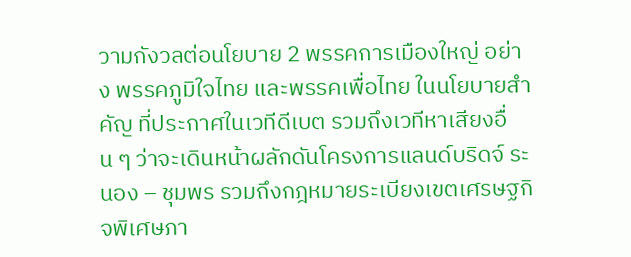วามกังวลต่อนโยบาย 2 พรรคการเมืองใหญ่ อย่าง พรรคภูมิใจไทย และพรรคเพื่อไทย ในนโยบายสำคัญ ที่ประกาศในเวทีดีเบต รวมถึงเวทีหาเสียงอื่น ๆ ว่าจะเดินหน้าผลักดันโครงการแลนด์บริดจ์ ระนอง – ชุมพร รวมถึงกฎหมายระเบียงเขตเศรษฐกิจพิเศษภา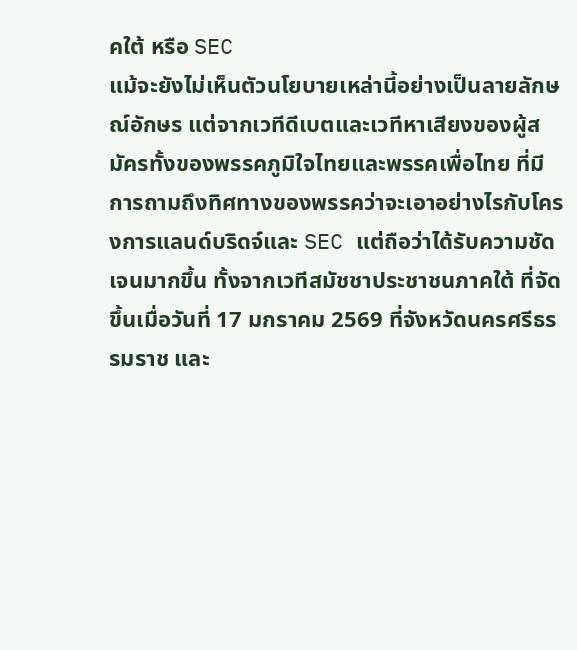คใต้ หรือ SEC
แม้จะยังไม่เห็นตัวนโยบายเหล่านี้อย่างเป็นลายลักษณ์อักษร แต่จากเวทีดีเบตและเวทีหาเสียงของผู้สมัครทั้งของพรรคภูมิใจไทยและพรรคเพื่อไทย ที่มีการถามถึงทิศทางของพรรคว่าจะเอาอย่างไรกับโครงการแลนด์บริดจ์และ SEC แต่ถือว่าได้รับความชัดเจนมากขึ้น ทั้งจากเวทีสมัชชาประชาชนภาคใต้ ที่จัดขึ้นเมื่อวันที่ 17 มกราคม 2569 ที่จังหวัดนครศรีธรรมราช และ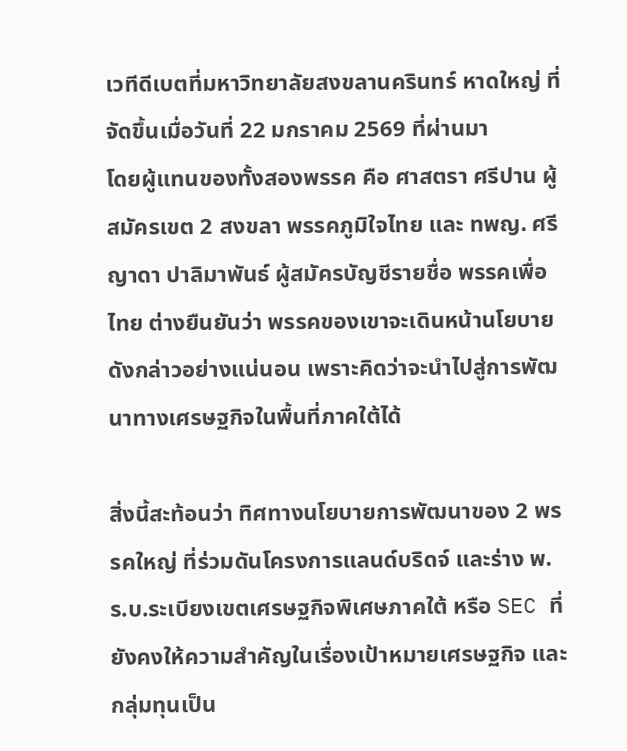เวทีดีเบตที่มหาวิทยาลัยสงขลานครินทร์ หาดใหญ่ ที่จัดขึ้นเมื่อวันที่ 22 มกราคม 2569 ที่ผ่านมา
โดยผู้แทนของทั้งสองพรรค คือ ศาสตรา ศรีปาน ผู้สมัครเขต 2 สงขลา พรรคภูมิใจไทย และ ทพญ. ศรีญาดา ปาลิมาพันธ์ ผู้สมัครบัญชีรายชื่อ พรรคเพื่อไทย ต่างยืนยันว่า พรรคของเขาจะเดินหน้านโยบายดังกล่าวอย่างแน่นอน เพราะคิดว่าจะนำไปสู่การพัฒนาทางเศรษฐกิจในพื้นที่ภาคใต้ได้

สิ่งนี้สะท้อนว่า ทิศทางนโยบายการพัฒนาของ 2 พรรคใหญ่ ที่ร่วมดันโครงการแลนด์บริดจ์ และร่าง พ.ร.บ.ระเบียงเขตเศรษฐกิจพิเศษภาคใต้ หรือ SEC ที่ยังคงให้ความสำคัญในเรื่องเป้าหมายเศรษฐกิจ และกลุ่มทุนเป็น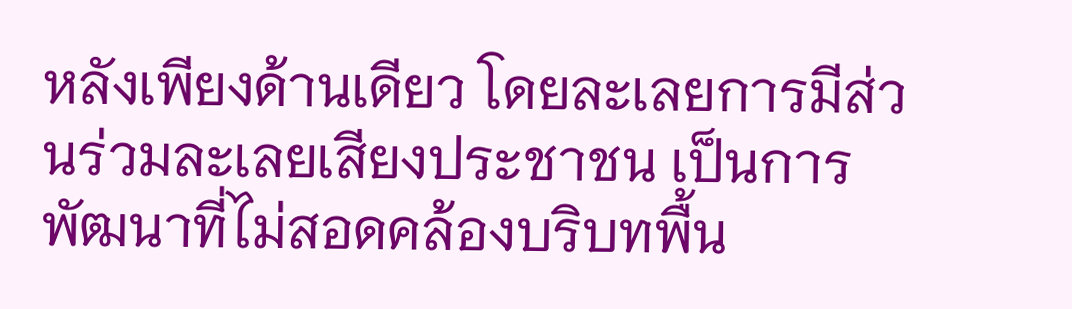หลังเพียงด้านเดียว โดยละเลยการมีส่วนร่วมละเลยเสียงประชาชน เป็นการพัฒนาที่ไม่สอดคล้องบริบทพื้น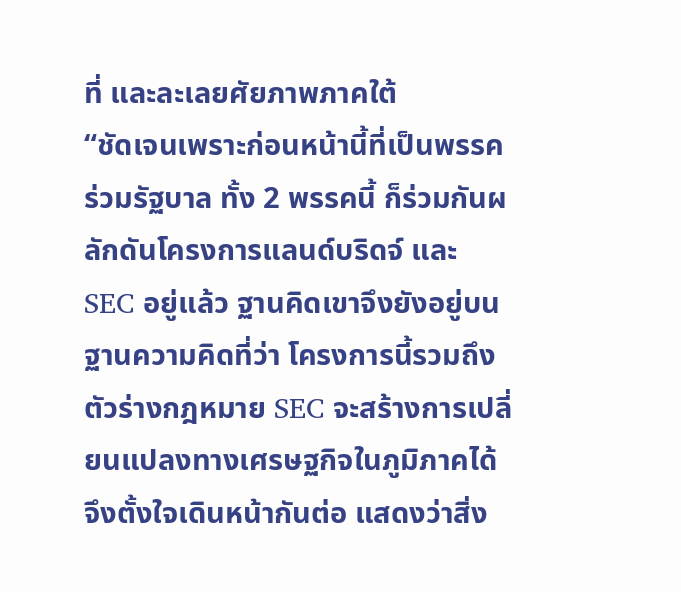ที่ และละเลยศัยภาพภาคใต้
“ชัดเจนเพราะก่อนหน้านี้ที่เป็นพรรคร่วมรัฐบาล ทั้ง 2 พรรคนี้ ก็ร่วมกันผลักดันโครงการแลนด์บริดจ์ และ SEC อยู่แล้ว ฐานคิดเขาจึงยังอยู่บนฐานความคิดที่ว่า โครงการนี้รวมถึงตัวร่างกฎหมาย SEC จะสร้างการเปลี่ยนแปลงทางเศรษฐกิจในภูมิภาคได้ จึงตั้งใจเดินหน้ากันต่อ แสดงว่าสิ่ง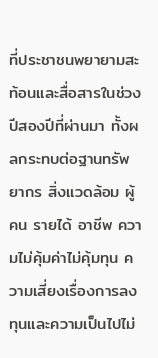ที่ประชาชนพยายามสะท้อนและสื่อสารในช่วงปีสองปีที่ผ่านมา ทั้งผลกระทบต่อฐานทรัพยากร สิ่งแวดล้อม ผู้คน รายได้ อาชีพ ความไม่คุ้มค่าไม่คุ้มทุน ความเสี่ยงเรื่องการลงทุนและความเป็นไปไม่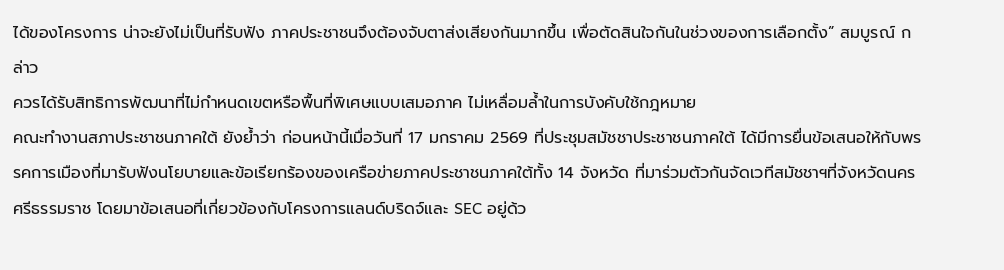ได้ของโครงการ น่าจะยังไม่เป็นที่รับฟัง ภาคประชาชนจึงต้องจับตาส่งเสียงกันมากขึ้น เพื่อตัดสินใจกันในช่วงของการเลือกตั้ง” สมบูรณ์ กล่าว
ควรได้รับสิทธิการพัฒนาที่ไม่กำหนดเขตหรือพื้นที่พิเศษแบบเสมอภาค ไม่เหลื่อมล้ำในการบังคับใช้กฎหมาย
คณะทำงานสภาประชาชนภาคใต้ ยังย้ำว่า ก่อนหน้านี้เมื่อวันที่ 17 มกราคม 2569 ที่ประชุมสมัชชาประชาชนภาคใต้ ได้มีการยื่นข้อเสนอให้กับพรรคการเมืองที่มารับฟังนโยบายและข้อเรียกร้องของเครือข่ายภาคประชาชนภาคใต้ทั้ง 14 จังหวัด ที่มาร่วมตัวกันจัดเวทีสมัชชาฯที่จังหวัดนครศรีธรรมราช โดยมาข้อเสนอที่เกี่ยวข้องกับโครงการแลนด์บริดจ์และ SEC อยู่ด้ว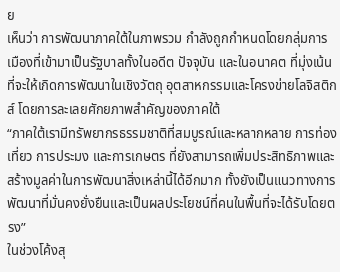ย
เห็นว่า การพัฒนาภาคใต้ในภาพรวม กำลังถูกกำหนดโดยกลุ่มการเมืองที่เข้ามาเป็นรัฐบาลทั้งในอดีต ปัจจุบัน และในอนาคต ที่มุ่งเน้นที่จะให้เกิดการพัฒนาในเชิงวัตถุ อุตสาหกรรมและโครงข่ายโลจิสติกส์ โดยการละเลยศักยภาพสำคัญของภาคใต้
“ภาคใต้เรามีทรัพยากรธรรมชาติที่สมบูรณ์และหลากหลาย การท่องเที่ยว การประมง และการเกษตร ที่ยังสามารถเพิ่มประสิทธิภาพและสร้างมูลค่าในการพัฒนาสิ่งเหล่านี้ได้อีกมาก ทั้งยังเป็นแนวทางการพัฒนาที่มั่นคงยั่งยืนและเป็นผลประโยชน์ที่คนในพื้นที่จะได้รับโดยตรง”
ในช่วงโค้งสุ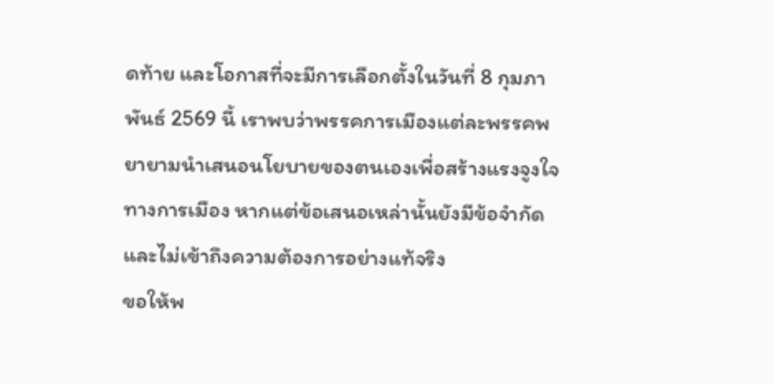ดท้าย และโอกาสที่จะมีการเลือกตั้งในวันที่ 8 กุมภาพันธ์ 2569 นี้ เราพบว่าพรรคการเมืองแต่ละพรรคพยายามนำเสนอนโยบายของตนเองเพื่อสร้างแรงจูงใจทางการเมือง หากแต่ข้อเสนอเหล่านั้นยังมีข้อจำกัดและไม่เข้าถึงความต้องการอย่างแท้จริง
ขอให้พ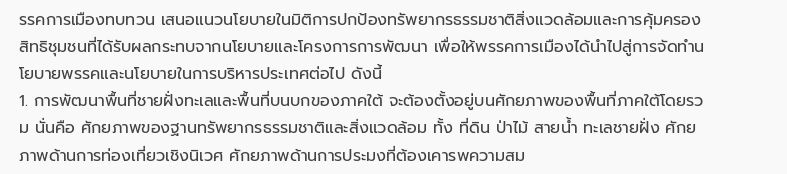รรคการเมืองทบทวน เสนอแนวนโยบายในมิติการปกป้องทรัพยากรธรรมชาติสิ่งแวดล้อมและการคุ้มครองสิทธิชุมชนที่ได้รับผลกระทบจากนโยบายและโครงการการพัฒนา เพื่อให้พรรคการเมืองได้นำไปสู่การจัดทำนโยบายพรรคและนโยบายในการบริหารประเทศต่อไป ดังนี้
1. การพัฒนาพื้นที่ชายฝั่งทะเลและพื้นที่บนบกของภาคใต้ จะต้องตั้งอยู่บนศักยภาพของพื้นที่ภาคใต้โดยรวม นั่นคือ ศักยภาพของฐานทรัพยากรธรรมชาติและสิ่งแวดล้อม ทั้ง ที่ดิน ป่าไม้ สายน้ำ ทะเลชายฝั่ง ศักยภาพด้านการท่องเที่ยวเชิงนิเวศ ศักยภาพด้านการประมงที่ต้องเคารพความสม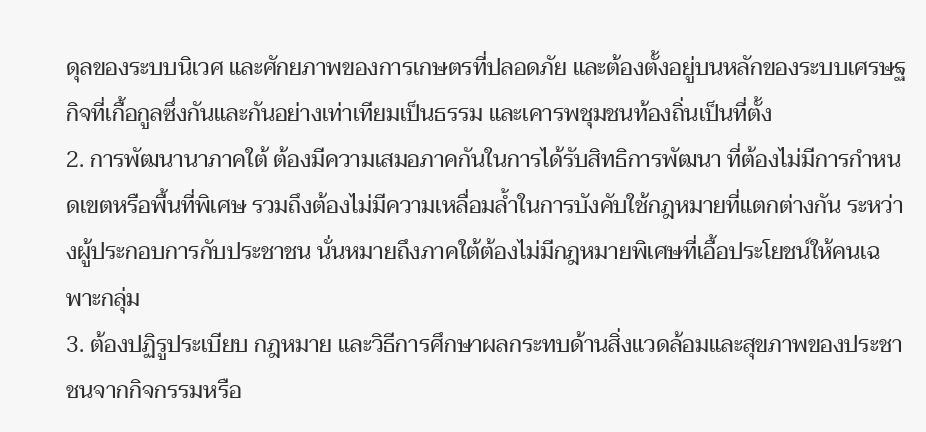ดุลของระบบนิเวศ และศักยภาพของการเกษตรที่ปลอดภัย และต้องตั้งอยู่บนหลักของระบบเศรษฐกิจที่เกื้อกูลซึ่งกันและกันอย่างเท่าเทียมเป็นธรรม และเคารพชุมชนท้องถิ่นเป็นที่ตั้ง
2. การพัฒนานาภาคใต้ ต้องมีความเสมอภาคกันในการได้รับสิทธิการพัฒนา ที่ต้องไม่มีการกำหนดเขตหรือพื้นที่พิเศษ รวมถึงต้องไม่มีความเหลื่อมล้ำในการบังคับใช้กฎหมายที่แตกต่างกัน ระหว่างผู้ประกอบการกับประชาชน นั่นหมายถึงภาคใต้ต้องไม่มีกฎหมายพิเศษที่เอื้อประโยชน์ให้คนเฉพาะกลุ่ม
3. ต้องปฏิรูประเบียบ กฎหมาย และวิธีการศึกษาผลกระทบด้านสิ่งแวดล้อมและสุขภาพของประชาชนจากกิจกรรมหรือ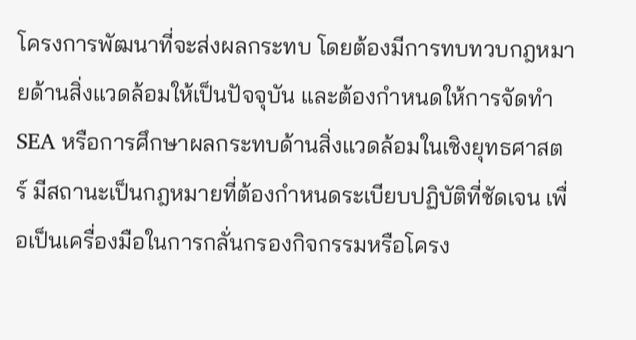โครงการพัฒนาที่จะส่งผลกระทบ โดยต้องมีการทบทวบกฎหมายด้านสิ่งแวดล้อมให้เป็นปัจจุบัน และต้องกำหนดให้การจัดทำ SEA หรือการศึกษาผลกระทบด้านสิ่งแวดล้อมในเชิงยุทธศาสตร์ มีสถานะเป็นกฎหมายที่ต้องกำหนดระเบียบปฏิบัติที่ชัดเจน เพื่อเป็นเครื่องมือในการกลั่นกรองกิจกรรมหรือโครง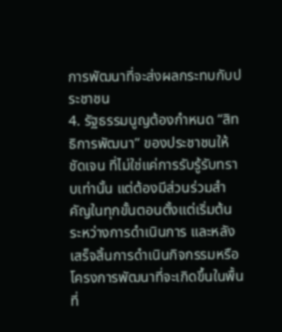การพัฒนาที่จะส่งผลกระทบกับประชาชน
4. รัฐธรรมนูญต้องกำหนด “สิทธิการพัฒนา” ของประชาชนให้ชัดเจน ที่ไม่ใช่แค่การรับรู้รับทราบเท่านั้น แต่ต้องมีส่วนร่วมสำคัญในทุกขั้นตอนตั้งแต่เริ่มต้น ระหว่างการดำเนินการ และหลังเสร็จสิ้นการดำเนินกิจกรรมหรือโครงการพัฒนาที่จะเกิดขึ้นในพื้นที่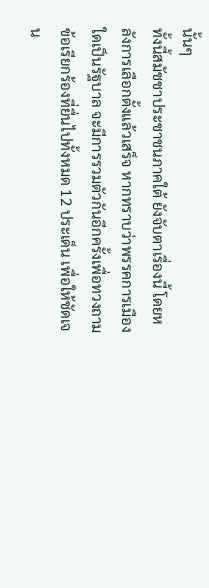นั้นๆ
ทั้งนี้สมัชชาประชาชนภาคใต้ ยังจับตาเรื่องนี้ โดยหลังการเลือกตั้งแล้วเสร็จ หากทราบว่าพรรคการเมืองใดเป็นรัฐบาล จะมีการรวมตัวกันอีกครั้งเพื่อทวงถามข้อเรียกร้องที่ยื่นไปทั้งหมด 12 ประเด็น เพื่อให้ชัดเจน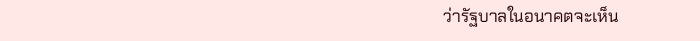ว่ารัฐบาลในอนาคตจะเห็น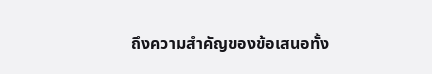ถึงความสำคัญของข้อเสนอทั้ง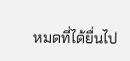หมดที่ได้ยื่นไป